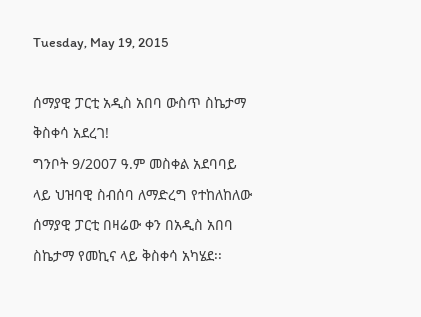Tuesday, May 19, 2015

ሰማያዊ ፓርቲ አዲስ አበባ ውስጥ ስኬታማ ቅስቀሳ አደረገ!
ግንቦት 9/2007 ዓ.ም መስቀል አደባባይ ላይ ህዝባዊ ስብሰባ ለማድረግ የተከለከለው ሰማያዊ ፓርቲ በዛሬው ቀን በአዲስ አበባ ስኬታማ የመኪና ላይ ቅስቀሳ አካሄደ፡፡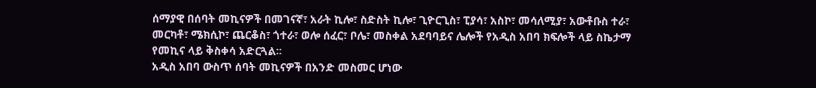ሰማያዊ በሰባት መኪናዎች በመገናኛ፣ አራት ኪሎ፣ ስድስት ኪሎ፣ ጊዮርጊስ፣ ፒያሳ፣ አስኮ፣ መሳለሚያ፣ አውቶቡስ ተራ፣ መርካቶ፣ ሜክሲኮ፣ ጨርቆስ፣ ጎተራ፣ ወሎ ሰፈር፣ ቦሌ፣ መስቀል አደባባይና ሌሎች የአዲስ አበባ ክፍሎች ላይ ስኬታማ የመኪና ላይ ቅስቀሳ አድርጓል፡፡
አዲስ አበባ ውስጥ ሰባት መኪናዎች በአንድ መስመር ሆነው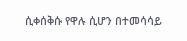ሲቀሰቅሱ የዋሉ ሲሆን በተመሳሳይ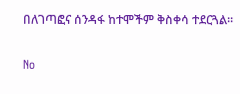በለገጣፎና ሰንዳፋ ከተሞችም ቅስቀሳ ተደርጓል፡፡

No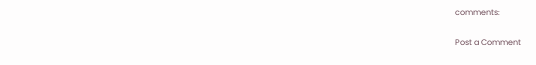comments:

Post a Comment